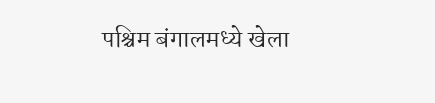पश्चिम बंगालमध्ये खेला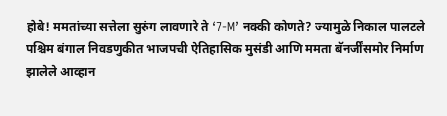होबे! ममतांच्या सत्तेला सुरुंग लावणारे ते ‘7-M’ नक्की कोणते? ज्यामुळे निकाल पालटले
पश्चिम बंगाल निवडणुकीत भाजपची ऐतिहासिक मुसंडी आणि ममता बॅनर्जींसमोर निर्माण झालेले आव्हान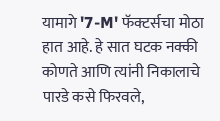यामागे '7-M' फॅक्टर्सचा मोठा हात आहे. हे सात घटक नक्की कोणते आणि त्यांनी निकालाचे पारडे कसे फिरवले,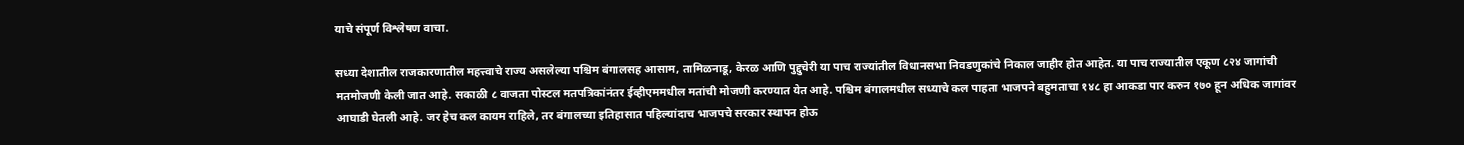याचे संपूर्ण विश्लेषण वाचा.

सध्या देशातील राजकारणातील महत्त्वाचे राज्य असलेल्या पश्चिम बंगालसह आसाम, तामिळनाडू, केरळ आणि पुद्दुचेरी या पाच राज्यांतील विधानसभा निवडणुकांचे निकाल जाहीर होत आहेत. या पाच राज्यातील एकूण ८२४ जागांची मतमोजणी केली जात आहे. सकाळी ८ वाजता पोस्टल मतपत्रिकांनंतर ईव्हीएममधील मतांची मोजणी करण्यात येत आहे. पश्चिम बंगालमधील सध्याचे कल पाहता भाजपने बहुमताचा १४८ हा आकडा पार करुन १७० हून अधिक जागांवर आघाडी घेतली आहे. जर हेच कल कायम राहिले, तर बंगालच्या इतिहासात पहिल्यांदाच भाजपचे सरकार स्थापन होऊ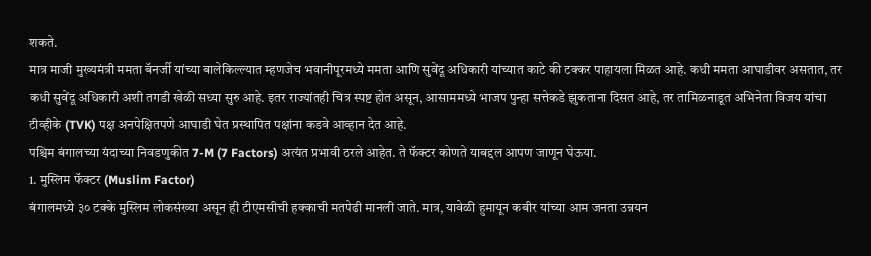शकते.
मात्र माजी मुख्यमंत्री ममता बॅनर्जी यांच्या बालेकिल्ल्यात म्हणजेच भवानीपूरमध्ये ममता आणि सुवेंदू अधिकारी यांच्यात काटे की टक्कर पाहायला मिळत आहे. कधी ममता आघाडीवर असतात, तर कधी सुवेंदू अधिकारी अशी तगडी खेळी सध्या सुरु आहे. इतर राज्यांतही चित्र स्पष्ट होत असून, आसाममध्ये भाजप पुन्हा सत्तेकडे झुकताना दिसत आहे, तर तामिळनाडूत अभिनेता विजय यांचा टीव्हीके (TVK) पक्ष अनपेक्षितपणे आघाडी घेत प्रस्थापित पक्षांना कडवे आव्हान देत आहे.
पश्चिम बंगालच्या यंदाच्या निवडणुकीत 7-M (7 Factors) अत्यंत प्रभावी ठरले आहेत. ते फॅक्टर कोणते याबद्दल आपण जाणून घेऊया.
1. मुस्लिम फॅक्टर (Muslim Factor)
बंगालमध्ये ३० टक्के मुस्लिम लोकसंख्या असून ही टीएमसीची हक्काची मतपेढी मानली जाते. मात्र, यावेळी हुमायून कबीर यांच्या आम जनता उन्नयन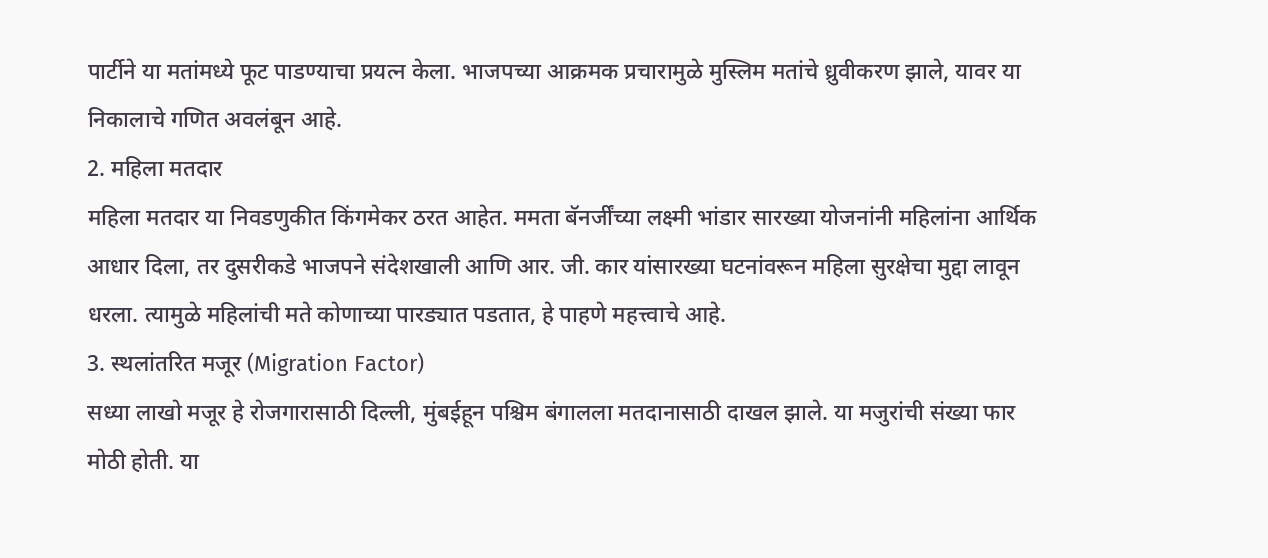पार्टीने या मतांमध्ये फूट पाडण्याचा प्रयत्न केला. भाजपच्या आक्रमक प्रचारामुळे मुस्लिम मतांचे ध्रुवीकरण झाले, यावर या निकालाचे गणित अवलंबून आहे.
2. महिला मतदार
महिला मतदार या निवडणुकीत किंगमेकर ठरत आहेत. ममता बॅनर्जींच्या लक्ष्मी भांडार सारख्या योजनांनी महिलांना आर्थिक आधार दिला, तर दुसरीकडे भाजपने संदेशखाली आणि आर. जी. कार यांसारख्या घटनांवरून महिला सुरक्षेचा मुद्दा लावून धरला. त्यामुळे महिलांची मते कोणाच्या पारड्यात पडतात, हे पाहणे महत्त्वाचे आहे.
3. स्थलांतरित मजूर (Migration Factor)
सध्या लाखो मजूर हे रोजगारासाठी दिल्ली, मुंबईहून पश्चिम बंगालला मतदानासाठी दाखल झाले. या मजुरांची संख्या फार मोठी होती. या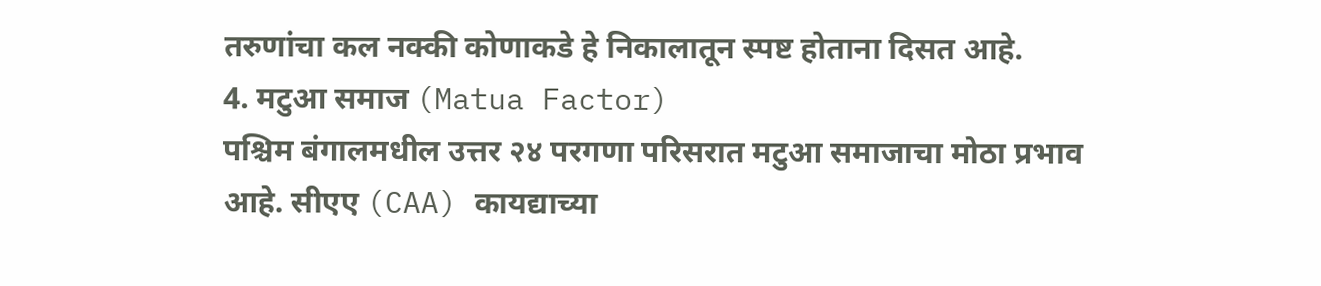तरुणांचा कल नक्की कोणाकडे हे निकालातून स्पष्ट होताना दिसत आहे.
4. मटुआ समाज (Matua Factor)
पश्चिम बंगालमधील उत्तर २४ परगणा परिसरात मटुआ समाजाचा मोठा प्रभाव आहे. सीएए (CAA) कायद्याच्या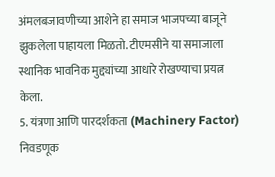अंमलबजावणीच्या आशेने हा समाज भाजपच्या बाजूने झुकलेला पाहायला मिळतो. टीएमसीने या समाजाला स्थानिक भावनिक मुद्द्यांच्या आधारे रोखण्याचा प्रयत्न केला.
5. यंत्रणा आणि पारदर्शकता (Machinery Factor)
निवडणूक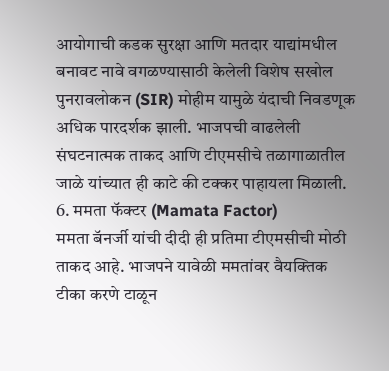आयोगाची कडक सुरक्षा आणि मतदार याद्यांमधील बनावट नावे वगळण्यासाठी केलेली विशेष सखोल पुनरावलोकन (SIR) मोहीम यामुळे यंदाची निवडणूक अधिक पारदर्शक झाली. भाजपची वाढलेली संघटनात्मक ताकद आणि टीएमसीचे तळागाळातील जाळे यांच्यात ही काटे की टक्कर पाहायला मिळाली.
6. ममता फॅक्टर (Mamata Factor)
ममता बॅनर्जी यांची दीदी ही प्रतिमा टीएमसीची मोठी ताकद आहे. भाजपने यावेळी ममतांवर वैयक्तिक टीका करणे टाळून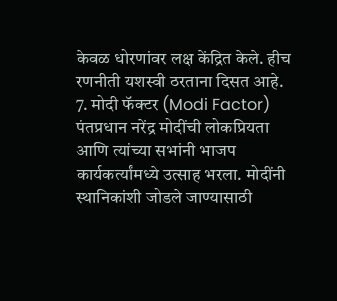केवळ धोरणांवर लक्ष केंद्रित केले. हीच रणनीती यशस्वी ठरताना दिसत आहे.
7. मोदी फॅक्टर (Modi Factor)
पंतप्रधान नरेंद्र मोदींची लोकप्रियता आणि त्यांच्या सभांनी भाजप कार्यकर्त्यांमध्ये उत्साह भरला. मोदींनी स्थानिकांशी जोडले जाण्यासाठी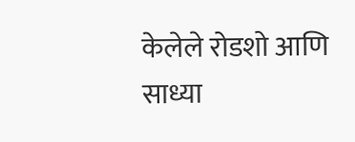केलेले रोडशो आणि साध्या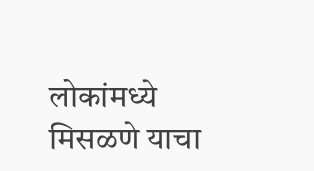लोकांमध्ये मिसळणे याचा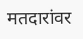मतदारांवर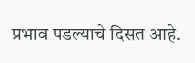प्रभाव पडल्याचे दिसत आहे.